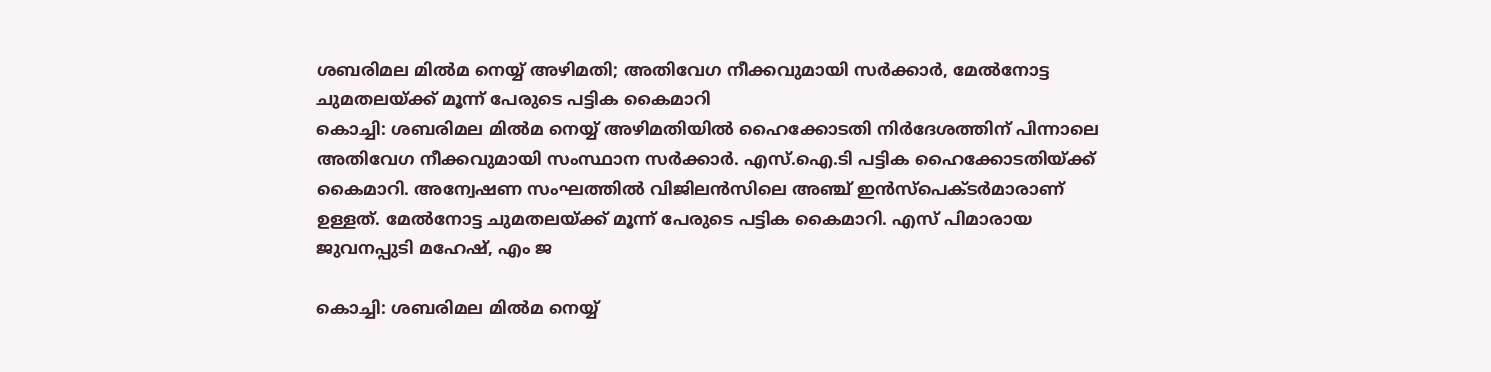ശബരിമല മിൽമ നെയ്യ് അഴിമതി; അതിവേഗ നീക്കവുമായി സർക്കാർ, മേൽനോട്ട ചുമതലയ്ക്ക് മൂന്ന് പേരുടെ പട്ടിക കൈമാറി
കൊച്ചി: ശബരിമല മിൽമ നെയ്യ് അഴിമതിയില്‍ ഹൈക്കോടതി നിര്‍ദേശത്തിന് പിന്നാലെ അതിവേഗ നീക്കവുമായി സംസ്ഥാന സർക്കാർ. എസ്.ഐ.ടി പട്ടിക ഹൈക്കോടതിയ്ക്ക് കൈമാറി. അന്വേഷണ സംഘത്തിൽ വിജിലൻസിലെ അഞ്ച് ഇൻസ്പെക്ടർമാരാണ് ഉള്ളത്. മേൽനോട്ട ചുമതലയ്ക്ക് മൂന്ന് പേരുടെ പട്ടിക കൈമാറി. എസ് പിമാരായ ജുവനപ്പുടി മഹേഷ്, എം ജ

കൊച്ചി: ശബരിമല മിൽമ നെയ്യ്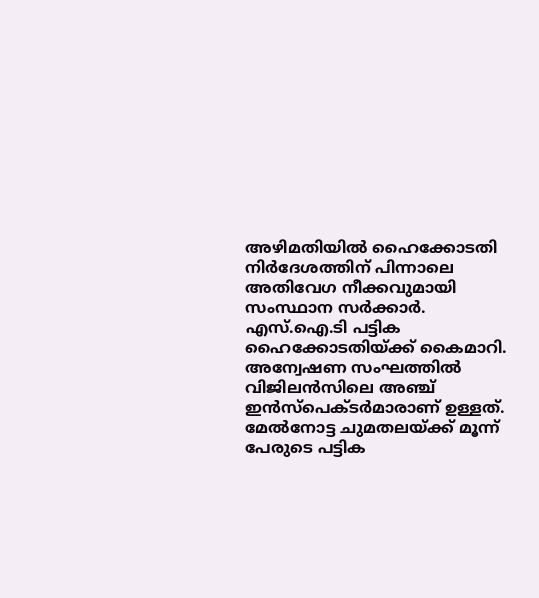അഴിമതിയില്‍ ഹൈക്കോടതി നിര്‍ദേശത്തിന് പിന്നാലെ അതിവേഗ നീക്കവുമായി സംസ്ഥാന സർക്കാർ. എസ്.ഐ.ടി പട്ടിക ഹൈക്കോടതിയ്ക്ക് കൈമാറി. അന്വേഷണ സംഘത്തിൽ വിജിലൻസിലെ അഞ്ച് ഇൻസ്പെക്ടർമാരാണ് ഉള്ളത്. മേൽനോട്ട ചുമതലയ്ക്ക് മൂന്ന് പേരുടെ പട്ടിക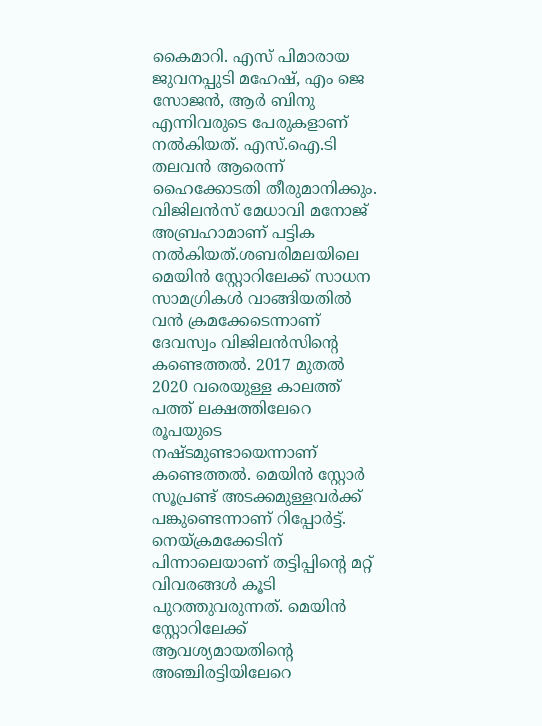കൈമാറി. എസ് പിമാരായ ജുവനപ്പുടി മഹേഷ്, എം ജെ സോജൻ, ആ‍ർ ബിനു എന്നിവരുടെ പേരുകളാണ് നൽകിയത്. എസ്.ഐ.ടി തലവൻ ആരെന്ന് ഹൈക്കോടതി തീരുമാനിക്കും. വിജിലൻസ് മേധാവി മനോജ് അബ്രഹാമാണ് പട്ടിക നൽകിയത്.ശബരിമലയിലെ മെയിൻ സ്റ്റോറിലേക്ക് സാധന സാമഗ്രികൾ വാങ്ങിയതിൽ വൻ ക്രമക്കേടെന്നാണ് ദേവസ്വം വിജിലൻസിൻ്റെ കണ്ടെത്തൽ. 2017 മുതൽ 2020 വരെയുള്ള കാലത്ത് പത്ത് ലക്ഷത്തിലേറെ രൂപയുടെ നഷ്ടമുണ്ടായെന്നാണ് കണ്ടെത്തൽ. മെയിൻ സ്റ്റോർ സൂപ്രണ്ട് അടക്കമുള്ളവർക്ക് പങ്കുണ്ടെന്നാണ് റിപ്പോർട്ട്. നെയ്ക്രമക്കേടിന് പിന്നാലെയാണ് തട്ടിപ്പിൻ്റെ മറ്റ് വിവരങ്ങൾ കൂടി പുറത്തുവരുന്നത്. മെയിൻ സ്റ്റോറിലേക്ക് ആവശ്യമായതിൻ്റെ അഞ്ചിരട്ടിയിലേറെ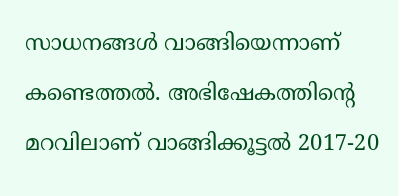സാധനങ്ങൾ വാങ്ങിയെന്നാണ് കണ്ടെത്തൽ. അഭിഷേകത്തിൻ്റെ മറവിലാണ് വാങ്ങിക്കൂട്ടൽ 2017-20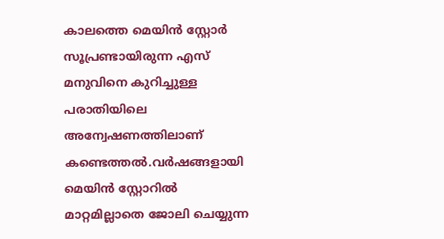കാലത്തെ മെയിൻ സ്റ്റോർ സൂപ്രണ്ടായിരുന്ന എസ് മനുവിനെ കുറിച്ചുള്ള പരാതിയിലെ അന്വേഷണത്തിലാണ് കണ്ടെത്തൽ.വർഷങ്ങളായി മെയിൻ സ്റ്റോറിൽ മാറ്റമില്ലാതെ ജോലി ചെയ്യുന്ന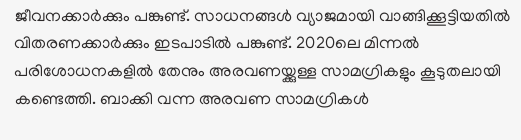ജീവനക്കാർക്കും പങ്കുണ്ട്. സാധനങ്ങൾ വ്യാജമായി വാങ്ങിക്കൂട്ടിയതിൽ വിതരണക്കാർക്കും ഇടപാടിൽ പങ്കുണ്ട്. 2020ലെ മിന്നൽ പരിശോധനകളിൽ തേനും അരവണയ്ക്കുള്ള സാമഗ്രികളും കൂടുതലായി കണ്ടെത്തി. ബാക്കി വന്ന അരവണ സാമഗ്രികൾ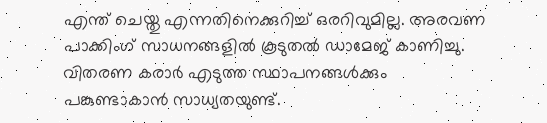എന്ത് ചെയ്തു എന്നതിനെക്കുറിച്ച് ഒരറിവുമില്ല. അരവണ പാക്കിംഗ് സാധനങ്ങളിൽ കൂടുതൽ ഡാമേജ് കാണിച്ചു. വിതരണ കരാർ എടുത്ത സ്ഥാപനങ്ങൾക്കും പങ്കുണ്ടാകാൻ സാധ്യതയുണ്ട്.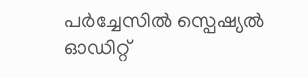പർച്ചേസിൽ സ്പെഷ്യൽ ഓഡിറ്റ്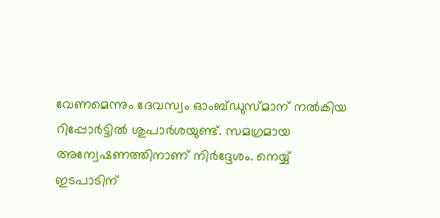വേണമെന്നും ദേവസ്വം ഓംബ്ഡുസ്മാന് നൽകിയ റിപ്പോർട്ടിൽ ശുപാർശയുണ്ട്. സമഗ്രമായ അന്വേഷണത്തിനാണ് നിർദ്ദേശം. നെയ്യ് ഇടപാടിന്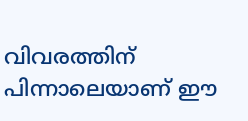വിവരത്തിന് പിന്നാലെയാണ് ഈ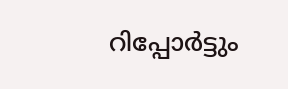റിപ്പോർട്ടും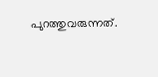പുറത്തുവരുന്നത്.